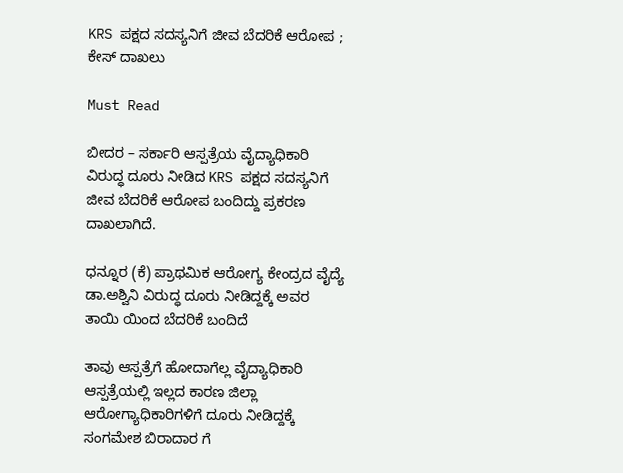KRS ಪಕ್ಷದ ಸದಸ್ಯನಿಗೆ ಜೀವ ಬೆದರಿಕೆ ಆರೋಪ ; ಕೇಸ್ ದಾಖಲು

Must Read

ಬೀದರ – ಸರ್ಕಾರಿ ಆಸ್ಪತ್ರೆಯ ವೈದ್ಯಾಧಿಕಾರಿ ವಿರುದ್ಧ ದೂರು ನೀಡಿದ KRS ಪಕ್ಷದ ಸದಸ್ಯನಿಗೆ ಜೀವ ಬೆದರಿಕೆ ಆರೋಪ ಬಂದಿದ್ದು ಪ್ರಕರಣ ದಾಖಲಾಗಿದೆ.

ಧನ್ನೂರ (ಕೆ) ಪ್ರಾಥಮಿಕ ಆರೋಗ್ಯ ಕೇಂದ್ರದ ವೈದ್ಯೆ ಡಾ.ಅಶ್ವಿನಿ ವಿರುದ್ಧ ದೂರು ನೀಡಿದ್ದಕ್ಕೆ ಅವರ ತಾಯಿ ಯಿಂದ ಬೆದರಿಕೆ ಬಂದಿದೆ

ತಾವು ಆಸ್ಪತ್ರೆಗೆ ಹೋದಾಗೆಲ್ಲ ವೈದ್ಯಾಧಿಕಾರಿ ಆಸ್ಪತ್ರೆಯಲ್ಲಿ ಇಲ್ಲದ ಕಾರಣ ಜಿಲ್ಲಾ ಆರೋಗ್ಯಾಧಿಕಾರಿಗಳಿಗೆ ದೂರು ನೀಡಿದ್ದಕ್ಕೆ ಸಂಗಮೇಶ ಬಿರಾದಾರ ಗೆ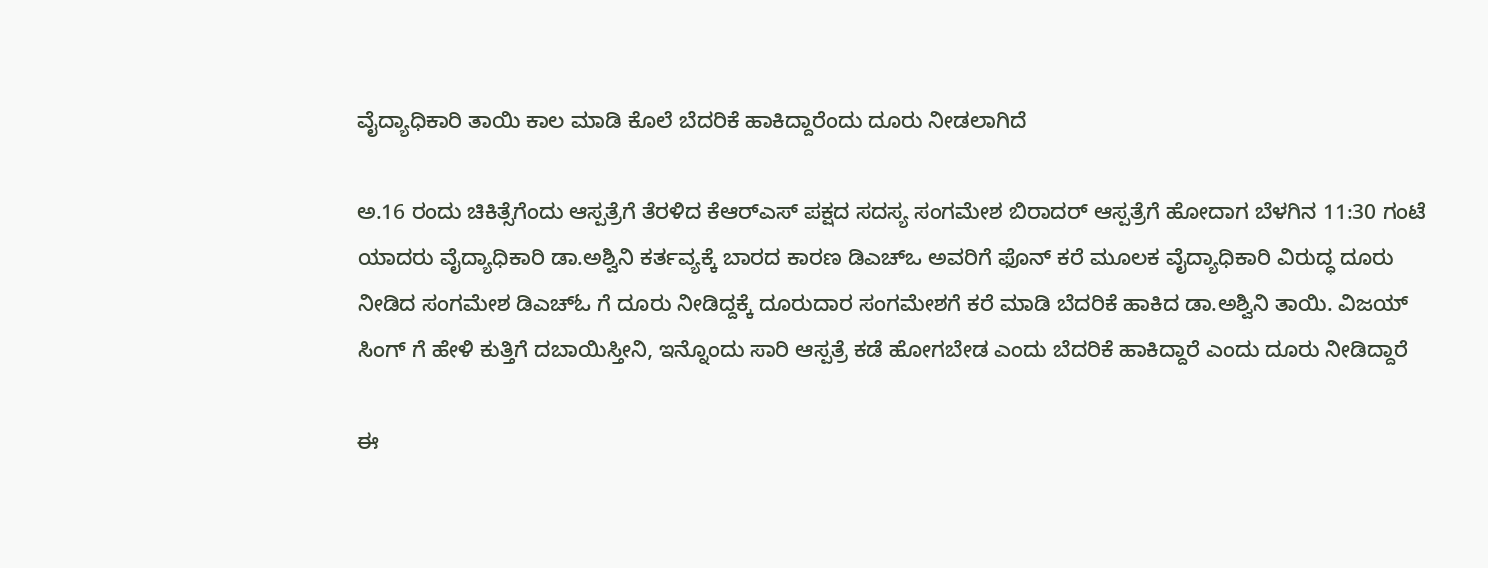ವೈದ್ಯಾಧಿಕಾರಿ ತಾಯಿ ಕಾಲ ಮಾಡಿ ಕೊಲೆ ಬೆದರಿಕೆ ಹಾಕಿದ್ದಾರೆಂದು ದೂರು ನೀಡಲಾಗಿದೆ

ಅ.16 ರಂದು ಚಿಕಿತ್ಸೆಗೆಂದು ಆಸ್ಪತ್ರೆಗೆ ತೆರಳಿದ ಕೆಆರ್‌ಎಸ್ ಪಕ್ಷದ ಸದಸ್ಯ ಸಂಗಮೇಶ ಬಿರಾದರ್ ಆಸ್ಪತ್ರೆಗೆ ಹೋದಾಗ ಬೆಳಗಿನ 11:30 ಗಂಟೆ ಯಾದರು ವೈದ್ಯಾಧಿಕಾರಿ ಡಾ.ಅಶ್ವಿನಿ ಕರ್ತವ್ಯಕ್ಕೆ ಬಾರದ ಕಾರಣ ಡಿಎಚ್ಒ ಅವರಿಗೆ ಫೊನ್ ಕರೆ ಮೂಲಕ ವೈದ್ಯಾಧಿಕಾರಿ ವಿರುದ್ಧ ದೂರು ನೀಡಿದ ಸಂಗಮೇಶ ಡಿಎಚ್ಓ ಗೆ ದೂರು ನೀಡಿದ್ದಕ್ಕೆ ದೂರುದಾರ ಸಂಗಮೇಶಗೆ ಕರೆ ಮಾಡಿ ಬೆದರಿಕೆ ಹಾಕಿದ ಡಾ.ಅಶ್ವಿನಿ ತಾಯಿ. ವಿಜಯ್ ಸಿಂಗ್ ಗೆ ಹೇಳಿ ಕುತ್ತಿಗೆ ದಬಾಯಿಸ್ತೀನಿ, ಇನ್ನೊಂದು ಸಾರಿ ಆಸ್ಪತ್ರೆ ಕಡೆ ಹೋಗಬೇಡ ಎಂದು ಬೆದರಿಕೆ ಹಾಕಿದ್ದಾರೆ ಎಂದು ದೂರು ನೀಡಿದ್ದಾರೆ

ಈ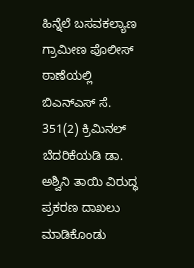ಹಿನ್ನೆಲೆ ಬಸವಕಲ್ಯಾಣ ಗ್ರಾಮೀಣ ಪೊಲೀಸ್ ಠಾಣೆಯಲ್ಲಿ ಬಿಎನ್ಎಸ್ ಸೆ. 351(2) ಕ್ರಿಮಿನಲ್ ಬೆದರಿಕೆಯಡಿ ಡಾ. ಅಶ್ವಿನಿ ತಾಯಿ ವಿರುದ್ಧ ಪ್ರಕರಣ ದಾಖಲು ಮಾಡಿಕೊಂಡು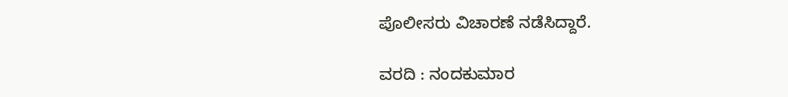ಪೊಲೀಸರು ವಿಚಾರಣೆ ನಡೆಸಿದ್ದಾರೆ.

ವರದಿ : ನಂದಕುಮಾರ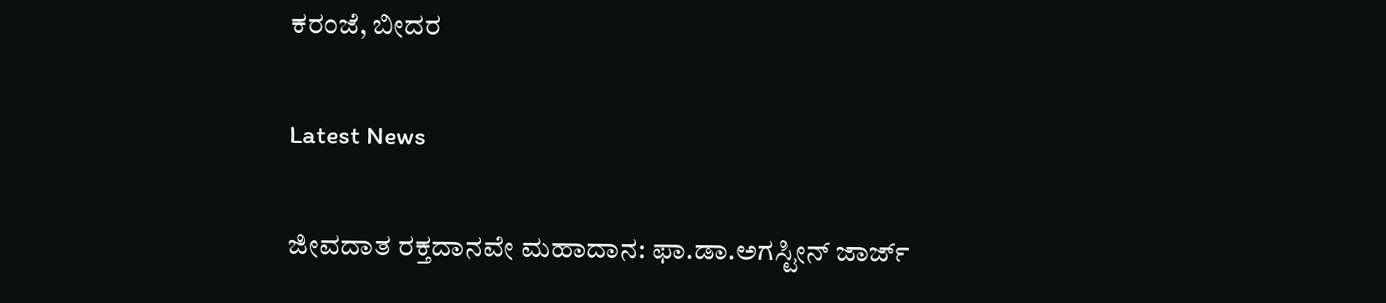ಕರಂಜೆ, ಬೀದರ

Latest News

ಜೀವದಾತ ರಕ್ತದಾನವೇ ಮಹಾದಾನ: ಫಾ.ಡಾ.ಅಗಸ್ಟೀನ್ ಜಾರ್ಜ್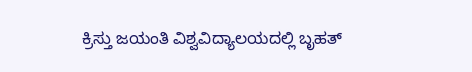ಕ್ರಿಸ್ತು ಜಯಂತಿ ವಿಶ್ವವಿದ್ಯಾಲಯದಲ್ಲಿ ಬೃಹತ್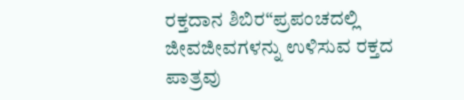ರಕ್ತದಾನ ಶಿಬಿರ“ಪ್ರಪಂಚದಲ್ಲಿ ಜೀವಜೀವಗಳನ್ನು ಉಳಿಸುವ ರಕ್ತದ ಪಾತ್ರವು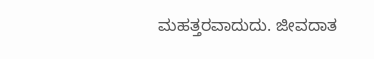ಮಹತ್ತರವಾದುದು. ಜೀವದಾತ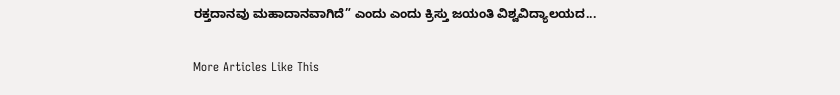ರಕ್ತದಾನವು ಮಹಾದಾನವಾಗಿದೆ” ಎಂದು ಎಂದು ಕ್ರಿಸ್ತು ಜಯಂತಿ ವಿಶ್ವವಿದ್ಯಾಲಯದ...

More Articles Like This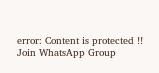error: Content is protected !!
Join WhatsApp Group